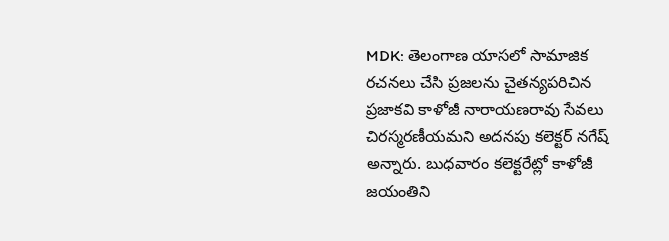MDK: తెలంగాణ యాసలో సామాజిక రచనలు చేసి ప్రజలను చైతన్యపరిచిన ప్రజాకవి కాళోజీ నారాయణరావు సేవలు చిరస్మరణీయమని అదనపు కలెక్టర్ నగేష్ అన్నారు. బుధవారం కలెక్టరేట్లో కాళోజీ జయంతిని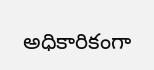అధికారికంగా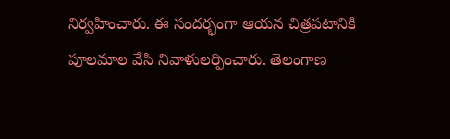నిర్వహించారు. ఈ సందర్భంగా ఆయన చిత్రపటానికి పూలమాల వేసి నివాళులర్పించారు. తెలంగాణ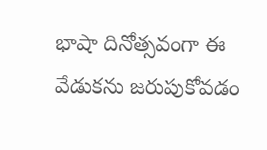భాషా దినోత్సవంగా ఈ వేడుకను జరుపుకోవడం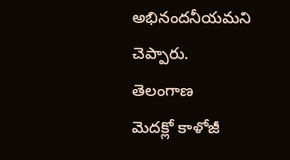అభినందనీయమని చెప్పారు.
తెలంగాణ
మెదక్లో కాళోజీ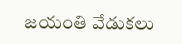జయంతి వేడుకలు